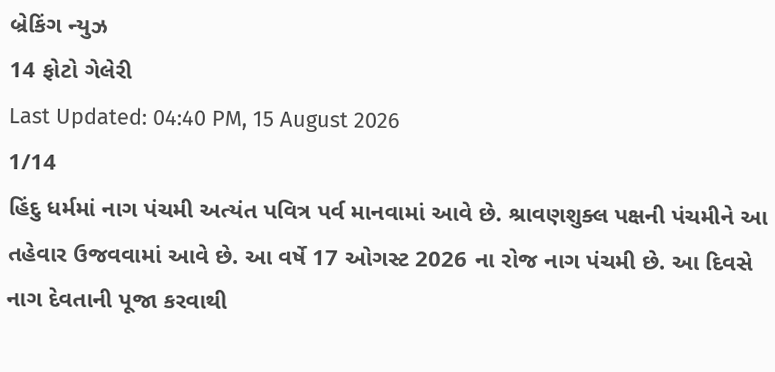બ્રેકિંગ ન્યુઝ
14 ફોટો ગેલેરી
Last Updated: 04:40 PM, 15 August 2026
1/14
હિંદુ ધર્મમાં નાગ પંચમી અત્યંત પવિત્ર પર્વ માનવામાં આવે છે. શ્રાવણશુક્લ પક્ષની પંચમીને આ તહેવાર ઉજવવામાં આવે છે. આ વર્ષે 17 ઓગસ્ટ 2026 ના રોજ નાગ પંચમી છે. આ દિવસે નાગ દેવતાની પૂજા કરવાથી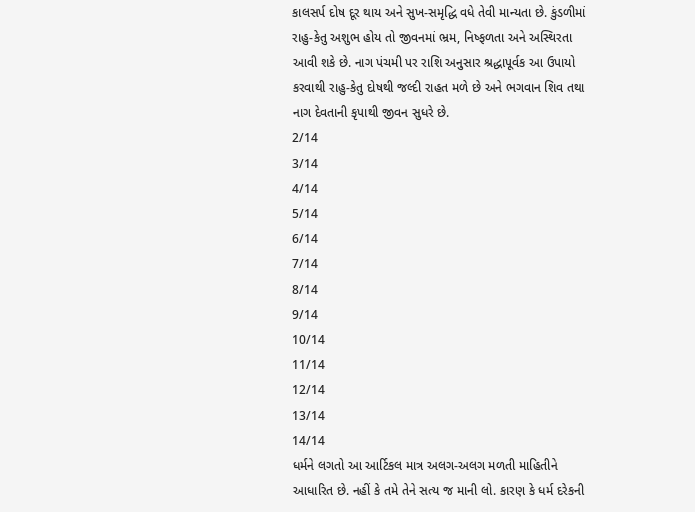કાલસર્પ દોષ દૂર થાય અને સુખ-સમૃદ્ધિ વધે તેવી માન્યતા છે. કુંડળીમાં રાહુ-કેતુ અશુભ હોય તો જીવનમાં ભ્રમ, નિષ્ફળતા અને અસ્થિરતા આવી શકે છે. નાગ પંચમી પર રાશિ અનુસાર શ્રદ્ધાપૂર્વક આ ઉપાયો કરવાથી રાહુ-કેતુ દોષથી જલ્દી રાહત મળે છે અને ભગવાન શિવ તથા નાગ દેવતાની કૃપાથી જીવન સુધરે છે.
2/14
3/14
4/14
5/14
6/14
7/14
8/14
9/14
10/14
11/14
12/14
13/14
14/14
ધર્મને લગતો આ આર્ટિકલ માત્ર અલગ-અલગ મળતી માહિતીને આધારિત છે. નહીં કે તમે તેને સત્ય જ માની લો. કારણ કે ધર્મ દરેકની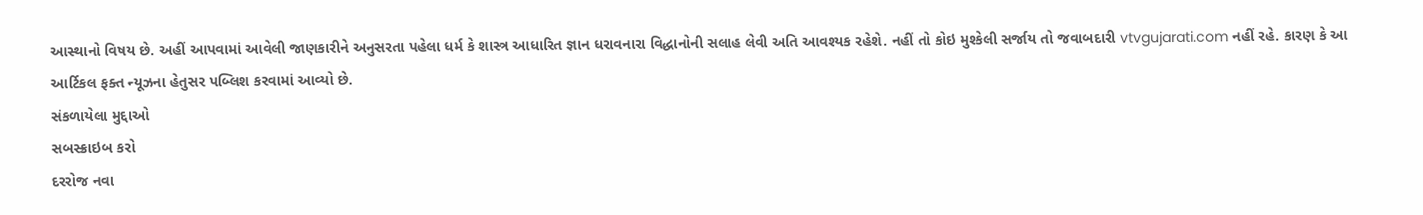આસ્થાનો વિષય છે. અહીં આપવામાં આવેલી જાણકારીને અનુસરતા પહેલા ધર્મ કે શાસ્ત્ર આધારિત જ્ઞાન ધરાવનારા વિદ્ધાનોની સલાહ લેવી અતિ આવશ્યક રહેશે. નહીં તો કોઇ મુશ્કેલી સર્જાય તો જવાબદારી vtvgujarati.com નહીં રહે. કારણ કે આ આર્ટિકલ ફક્ત ન્યૂઝના હેતુસર પબ્લિશ કરવામાં આવ્યો છે.
સંકળાયેલા મુદ્દાઓ
સબસ્ક્રાઇબ કરો
દરરોજ નવા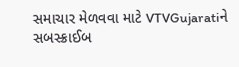સમાચાર મેળવવા માટે VTVGujaratiને સબસ્ક્રાઈબ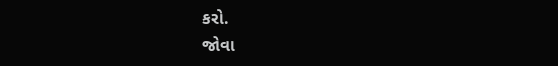કરો.
જોવા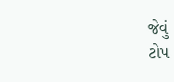જેવું
ટોપ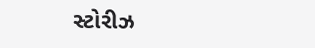સ્ટોરીઝ